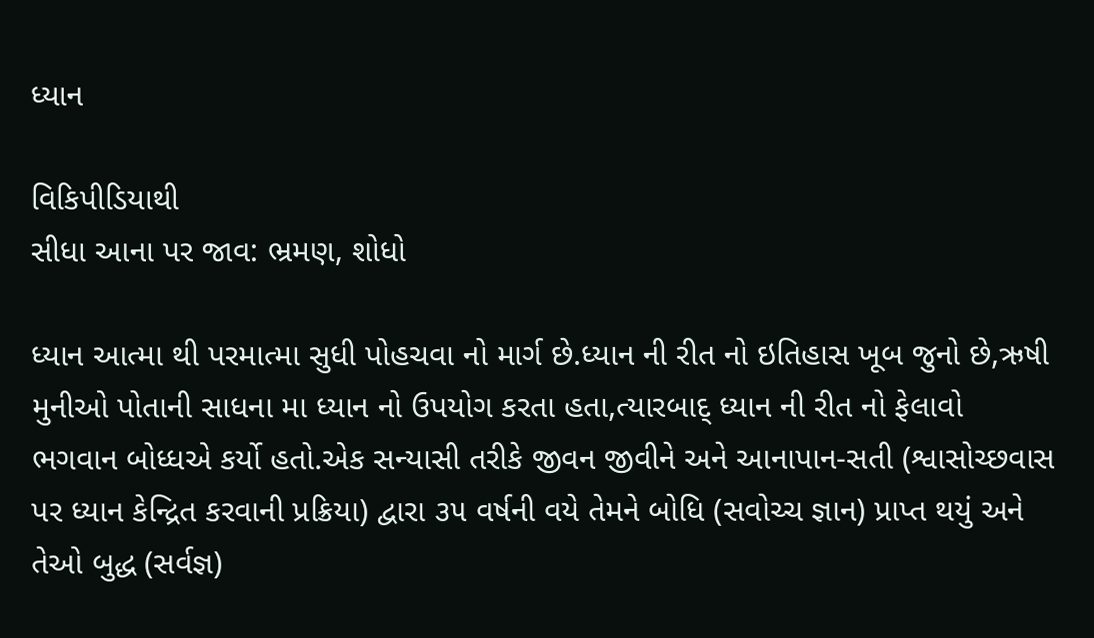ધ્યાન

વિકિપીડિયાથી
સીધા આના પર જાવ: ભ્રમણ, શોધો

ધ્યાન આત્મા થી પરમાત્મા સુધી પોહચવા નો માર્ગ છે.ધ્યાન ની રીત નો ઇતિહાસ ખૂબ જુનો છે,ઋષી મુનીઓ પોતાની સાધના મા ધ્યાન નો ઉપયોગ કરતા હતા,ત્યારબાદ્ ધ્યાન ની રીત નો ફેલાવો ભગવાન બોધ્ધએ કર્યો હતો.એક સન્યાસી તરીકે જીવન જીવીને અને આનાપાન-સતી (શ્વાસોચ્છવાસ પર ધ્યાન કેન્દ્રિત કરવાની પ્રક્રિયા) દ્વારા ૩૫ વર્ષની વયે તેમને બોધિ (સવોચ્ચ જ્ઞાન) પ્રાપ્ત થયું અને તેઓ બુદ્ધ (સર્વજ્ઞ)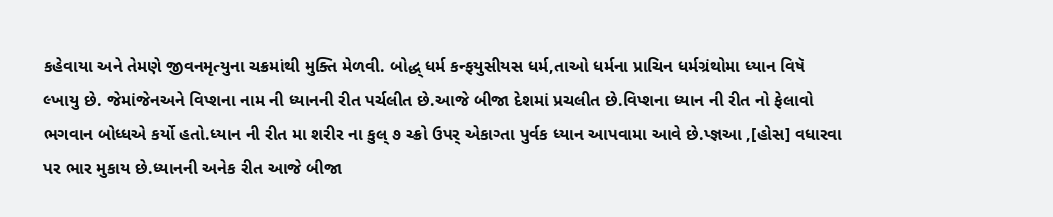કહેવાયા અને તેમણે જીવનમૃત્યુના ચક્રમાંથી મુક્તિ મેળવી. બોદ્ધ્ ધર્મ કન્ફયુસીયસ ધર્મ,તાઓ ધર્મના પ્રાચિન ધર્મગ્રંથોમા ધ્યાન વિષૅ લ્ખાયુ છે. જેમાંજેનઅને વિપ્શના નામ ની ધ્યાનની રીત પર્ચલીત છે.આજે બીજા દેશમાં પ્રચલીત છે.વિપ્શના ધ્યાન ની રીત નો ફેલાવો ભગવાન બોધ્ધએ કર્યો હતો.ધ્યાન ની રીત મા શરીર ના કુલ્ ૭ ચ્ક્રો ઉપર્ એકાગ્તા પુર્વક ધ્યાન આપવામા આવે છે.પ્જ્ઞઆ ,[હોસ] વધારવા પર ભાર મુકાય છે.ધ્યાનની અનેક રીત આજે બીજા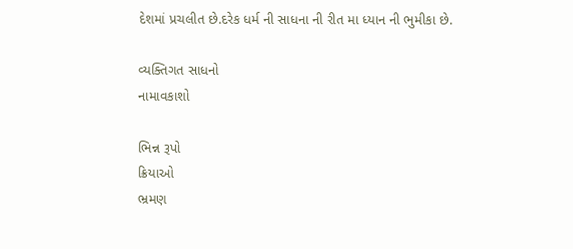દેશમાં પ્રચલીત છે.દરેક ધર્મ ની સાધના ની રીત મા ધ્યાન ની ભુમીકા છે.

વ્યક્તિગત સાધનો
નામાવકાશો

ભિન્ન રૂપો
ક્રિયાઓ
ભ્રમણ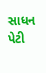સાધન પેટી